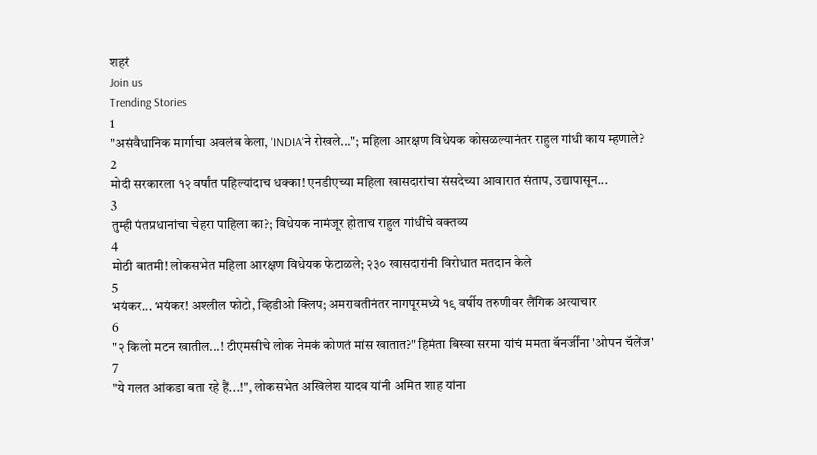शहरं
Join us
Trending Stories
1
"असंवैधानिक मार्गाचा अवलंब केला, 'INDIA'ने रोखले..."; महिला आरक्षण विधेयक कोसळल्यानंतर राहुल गांधी काय म्हणाले?
2
मोदी सरकारला १२ वर्षांत पहिल्यांदाच धक्का! एनडीएच्या महिला खासदारांचा संसदेच्या आवारात संताप, उद्यापासून...
3
तुम्ही पंतप्रधानांचा चेहरा पाहिला का?; विधेयक नामंजूर होताच राहुल गांधींचे वक्तव्य
4
मोठी बातमी! लोकसभेत महिला आरक्षण विधेयक फेटाळले; २३० खासदारांनी विरोधात मतदान केले
5
भयंकर... भयंकर! अश्लील फोटो, व्हिडीओ क्लिप; अमरावतीनंतर नागपूरमध्ये १९ वर्षीय तरुणीवर लैंगिक अत्याचार
6
"२ किलो मटन खातील...! टीएमसीचे लोक नेमकं कोणतं मांस खातात?" हिमंता बिस्वा सरमा यांचं ममता बॅनर्जींना 'ओपन चॅलेंज'
7
"ये गलत आंकडा बता रहे हैं...!", लोकसभेत अखिलेश यादव यांनी अमित शाह यांना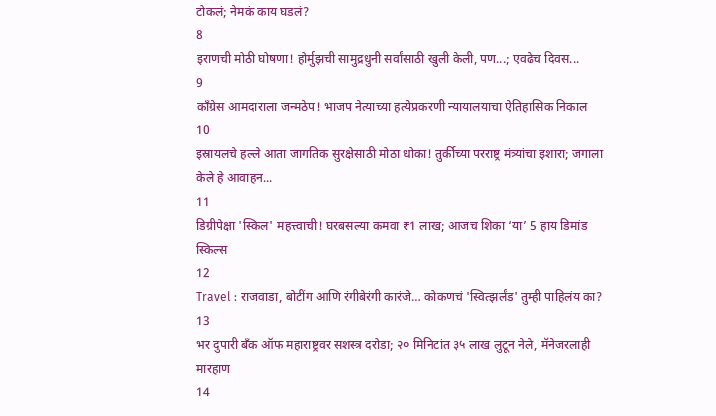टोकलं; नेमकं काय घडलं?
8
इराणची मोठी घोषणा! होर्मुझची सामुद्रधुनी सर्वांसाठी खुली केली, पण...; एवढेच दिवस...
9
काँग्रेस आमदाराला जन्मठेप! भाजप नेत्याच्या हत्येप्रकरणी न्यायालयाचा ऐतिहासिक निकाल
10
इस्रायलचे हल्ले आता जागतिक सुरक्षेसाठी मोठा धोका! तुर्कीच्या परराष्ट्र मंत्र्यांचा इशारा; जगाला केले हे आवाहन...
11
डिग्रीपेक्षा 'स्किल' महत्त्वाची! घरबसल्या कमवा ₹1 लाख; आजच शिका ‘या’ 5 हाय डिमांड स्किल्स
12
Travel : राजवाडा, बोटींग आणि रंगीबेरंगी कारंजे… कोकणचं 'स्वित्झर्लंड' तुम्ही पाहिलंय का?
13
भर दुपारी बँक ऑफ महाराष्ट्रवर सशस्त्र दरोडा; २० मिनिटांत ३५ लाख लुटून नेले, मॅनेजरलाही मारहाण
14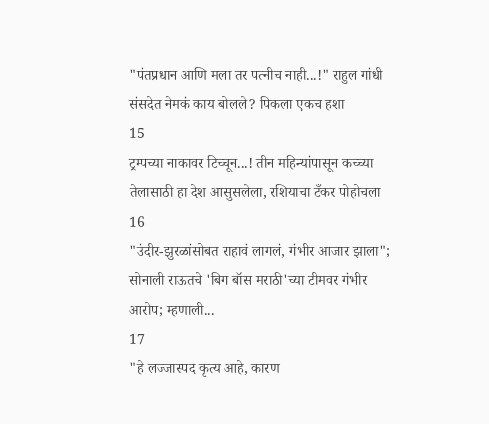"पंतप्रधान आणि मला तर पत्नीच नाही...!" राहुल गांधी संसदेत नेमकं काय बोलले? पिकला एकच हशा
15
ट्रम्पच्या नाकावर टिच्चून...! तीन महिन्यांपासून कच्च्या तेलासाठी हा देश आसुसलेला, रशियाचा टँकर पोहोचला
16
"उंदीर-झुरळांसोबत राहावं लागलं, गंभीर आजार झाला"; सोनाली राऊतचे 'बिग बॉस मराठी'च्या टीमवर गंभीर आरोप; म्हणाली...
17
"हे लज्जास्पद कृत्य आहे, कारण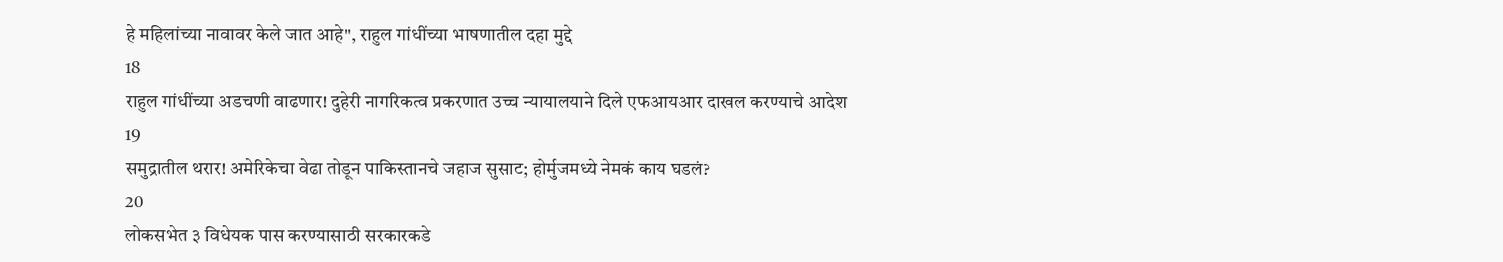हे महिलांच्या नावावर केले जात आहे", राहुल गांधींच्या भाषणातील दहा मुद्दे
18
राहुल गांधींच्या अडचणी वाढणार! दुहेरी नागरिकत्व प्रकरणात उच्च न्यायालयाने दिले एफआयआर दाखल करण्याचे आदेश
19
समुद्रातील थरार! अमेरिकेचा वेढा तोडून पाकिस्तानचे जहाज सुसाट; होर्मुजमध्ये नेमकं काय घडलं?
20
लोकसभेत ३ विधेयक पास करण्यासाठी सरकारकडे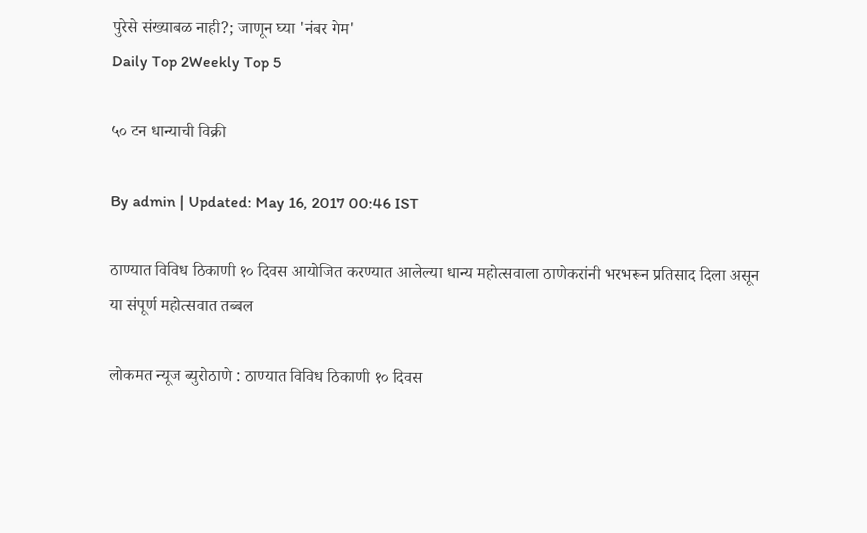पुरेसे संख्याबळ नाही?; जाणून घ्या 'नंबर गेम'
Daily Top 2Weekly Top 5

५० टन धान्याची विक्री

By admin | Updated: May 16, 2017 00:46 IST

ठाण्यात विविध ठिकाणी १० दिवस आयोजित करण्यात आलेल्या धान्य महोत्सवाला ठाणेकरांनी भरभरून प्रतिसाद दिला असून या संपूर्ण महोत्सवात तब्बल

लोकमत न्यूज ब्युरोठाणे : ठाण्यात विविध ठिकाणी १० दिवस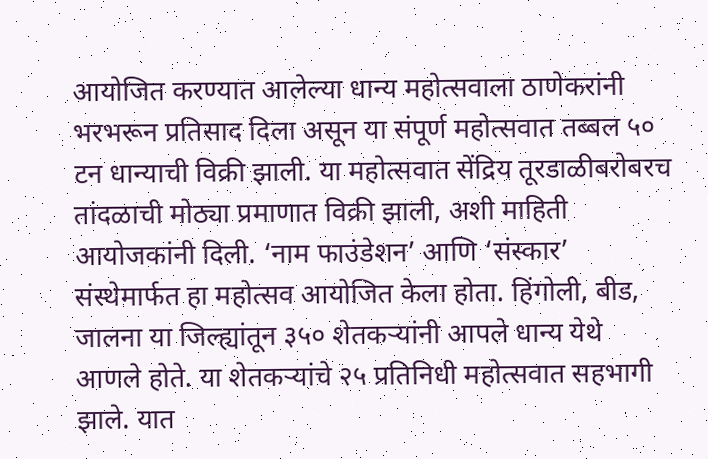आयोजित करण्यात आलेल्या धान्य महोत्सवाला ठाणेकरांनी भरभरून प्रतिसाद दिला असून या संपूर्ण महोत्सवात तब्बल ५० टन धान्याची विक्री झाली. या महोत्सवात सेंद्रिय तूरडाळीबरोबरच तांदळाची मोठ्या प्रमाणात विक्री झाली, अशी माहिती आयोजकांनी दिली. ‘नाम फाउंडेशन’ आणि ‘संस्कार’ संस्थेमार्फत हा महोत्सव आयोजित केला होता. हिंगोली, बीड, जालना या जिल्ह्यांतून ३५० शेतकऱ्यांनी आपले धान्य येथे आणले होते. या शेतकऱ्यांचे २५ प्रतिनिधी महोत्सवात सहभागी झाले. यात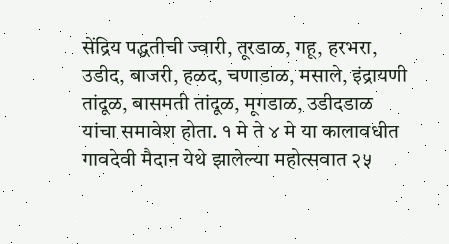सेंद्रिय पद्धतीची ज्वारी, तूरडाळ, गहू, हरभरा, उडीद, बाजरी, हळद, चणाडाळ, मसाले, इंद्रायणी तांदूळ, बासमती तांदूळ, मूगडाळ, उडीदडाळ यांचा समावेश होता. १ मे ते ४ मे या कालावधीत गावदेवी मैदान येथे झालेल्या महोत्सवात २५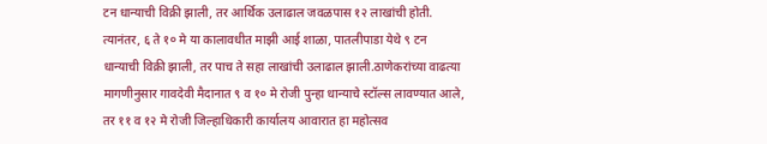टन धान्याची विक्री झाली, तर आर्थिक उलाढाल जवळपास १२ लाखांची होती. त्यानंतर, ६ ते १० मे या कालावधीत माझी आई शाळा, पातलीपाडा येथे ९ टन धान्याची विक्री झाली, तर पाच ते सहा लाखांची उलाढाल झाली.ठाणेकरांच्या वाढत्या मागणीनुसार गावदेवी मैदानात ९ व १० मे रोजी पुन्हा धान्याचे स्टॉल्स लावण्यात आले, तर ११ व १२ मे रोजी जिल्हाधिकारी कार्यालय आवारात हा महोत्सव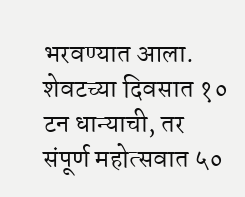भरवण्यात आला. शेवटच्या दिवसात १० टन धान्याची, तर संपूर्ण महोत्सवात ५०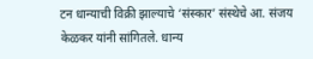टन धान्याची विक्री झाल्याचे ‘संस्कार’ संस्थेचे आ. संजय केळकर यांनी सांगितले. धान्य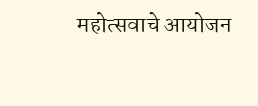महोत्सवाचे आयोजन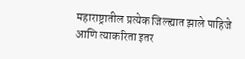महाराष्ट्रातील प्रत्येक जिल्ह्यात झाले पाहिजे आणि त्याकरिता इतर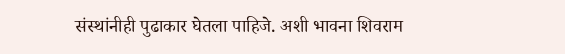संस्थांनीही पुढाकार घेतला पाहिजे. अशी भावना शिवराम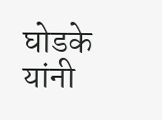घोडके यांनी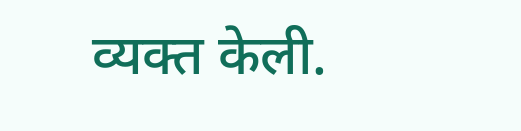व्यक्त केली.